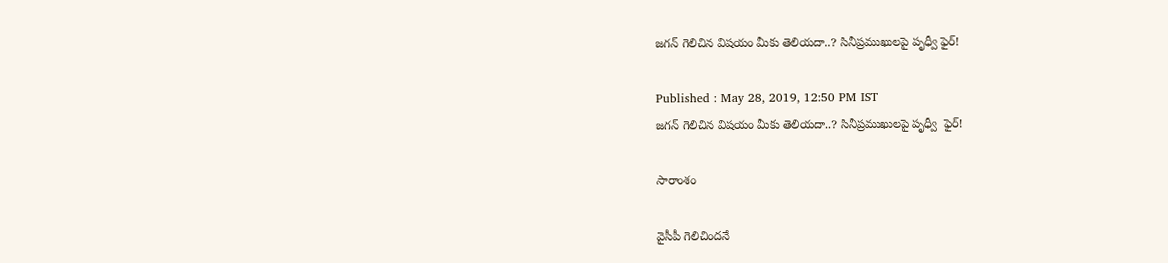జగన్ గెలిచిన విషయం మీకు తెలియదా..? సినీప్రముఖులపై పృధ్వీ ఫైర్!

Published : May 28, 2019, 12:50 PM IST
జగన్ గెలిచిన విషయం మీకు తెలియదా..? సినీప్రముఖులపై పృధ్వీ  ఫైర్!

సారాంశం

వైసీపీ గెలిచిందనే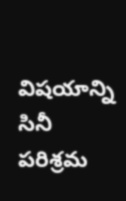విషయాన్ని సినీ పరిశ్రమ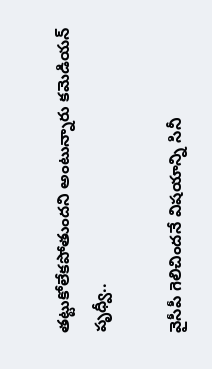తట్టుకోలేకపోతుందని అంటున్నారు కమెడియన్ పృధ్వీ..

వైసీపీ గెలిచిందనే విషయాన్ని సినీ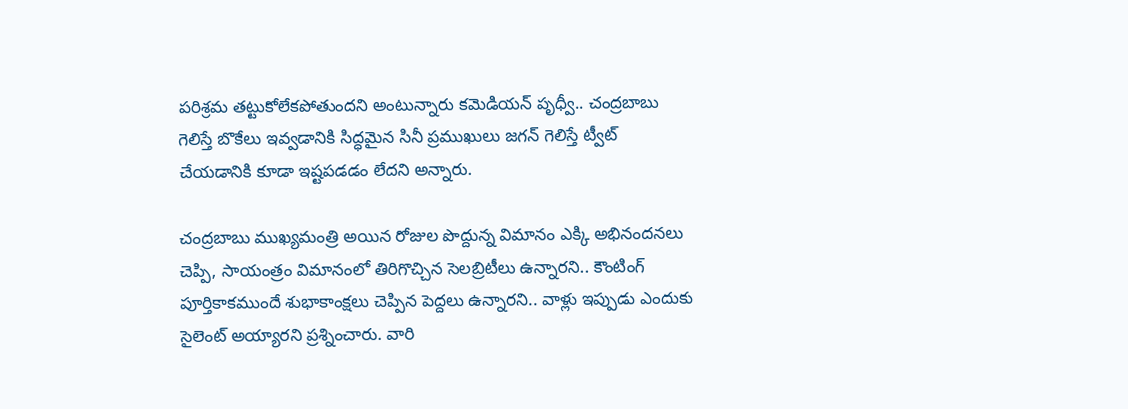పరిశ్రమ తట్టుకోలేకపోతుందని అంటున్నారు కమెడియన్ పృధ్వీ.. చంద్రబాబు గెలిస్తే బొకేలు ఇవ్వడానికి సిద్ధమైన సినీ ప్రముఖులు జగన్ గెలిస్తే ట్వీట్ చేయడానికి కూడా ఇష్టపడడం లేదని అన్నారు.

చంద్రబాబు ముఖ్యమంత్రి అయిన రోజుల పొద్దున్న విమానం ఎక్కి అభినందనలు చెప్పి, సాయంత్రం విమానంలో తిరిగొచ్చిన సెలబ్రిటీలు ఉన్నారని.. కౌంటింగ్ పూర్తికాకముందే శుభాకాంక్షలు చెప్పిన పెద్దలు ఉన్నారని.. వాళ్లు ఇప్పుడు ఎందుకు సైలెంట్ అయ్యారని ప్రశ్నించారు. వారి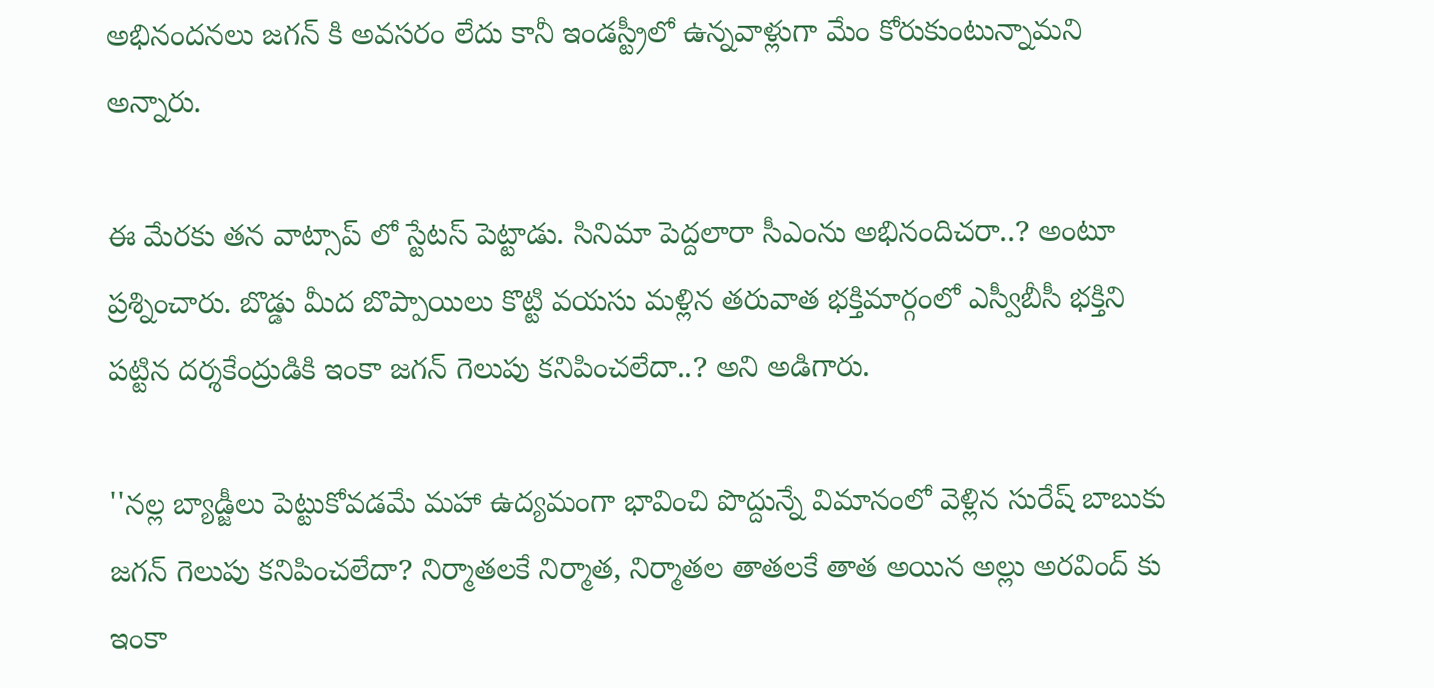అభినందనలు జగన్ కి అవసరం లేదు కానీ ఇండస్ట్రీలో ఉన్నవాళ్లుగా మేం కోరుకుంటున్నామని అన్నారు.

ఈ మేరకు తన వాట్సాప్ లో స్టేటస్ పెట్టాడు. సినిమా పెద్దలారా సీఎంను అభినందిచరా..? అంటూ ప్రశ్నించారు. బొడ్డు మీద బొప్పాయిలు కొట్టి వయసు మళ్లిన తరువాత భక్తిమార్గంలో ఎస్వీబీసీ భక్తిని పట్టిన దర్శకేంద్రుడికి ఇంకా జగన్ గెలుపు కనిపించలేదా..? అని అడిగారు.

''నల్ల బ్యాడ్జీలు పెట్టుకోవడమే మహా ఉద్యమంగా భావించి పొద్దున్నే విమానంలో వెళ్లిన సురేష్ బాబుకు జగన్ గెలుపు కనిపించలేదా? నిర్మాతలకే నిర్మాత, నిర్మాతల తాతలకే తాత అయిన అల్లు అరవింద్ కు ఇంకా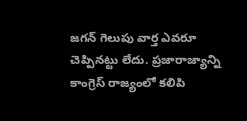జగన్ గెలుపు వార్త ఎవరూ చెప్పినట్టు లేదు. ప్రజారాజ్యాన్ని కాంగ్రెస్ రాజ్యంలో కలిపి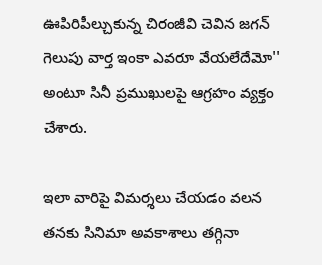ఊపిరిపీల్చుకున్న చిరంజీవి చెవిన జగన్ గెలుపు వార్త ఇంకా ఎవరూ వేయలేదేమో'' అంటూ సినీ ప్రముఖులపై ఆగ్రహం వ్యక్తం చేశారు.

ఇలా వారిపై విమర్శలు చేయడం వలన తనకు సినిమా అవకాశాలు తగ్గినా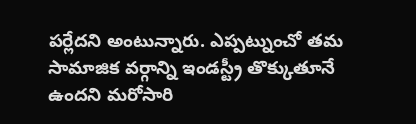పర్లేదని అంటున్నారు. ఎప్పట్నుంచో తమ సామాజిక వర్గాన్ని ఇండస్ట్రీ తొక్కుతూనే ఉందని మరోసారి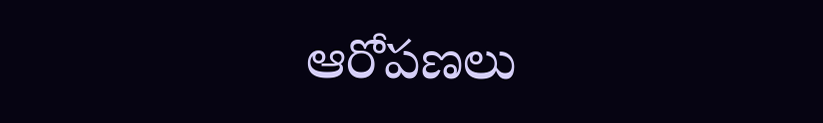ఆరోపణలు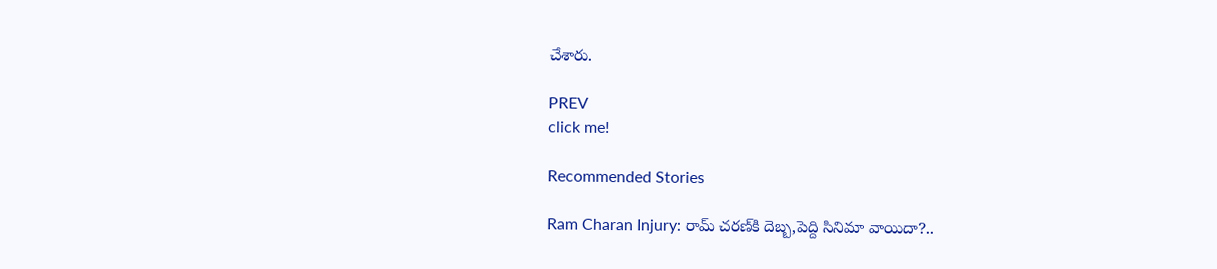చేశారు.

PREV
click me!

Recommended Stories

Ram Charan Injury: రామ్‌ చరణ్‌కి దెబ్బ,పెద్ది సినిమా వాయిదా?..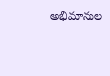అభిమానుల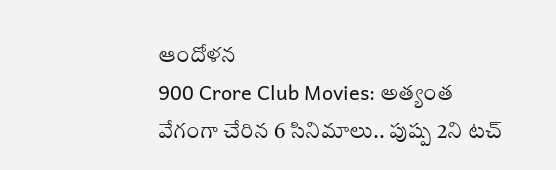ఆందోళన
900 Crore Club Movies: అత్యంత వేగంగా చేరిన 6 సినిమాలు.. పుష్ప 2ని టచ్‌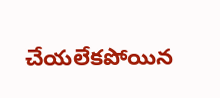చేయలేకపోయిన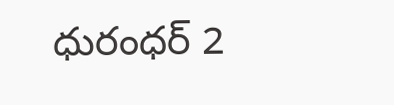ధురంధర్ 2